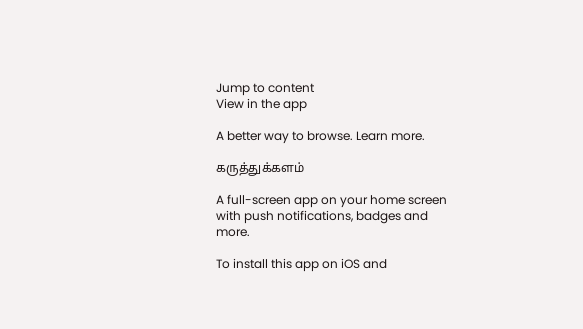Jump to content
View in the app

A better way to browse. Learn more.

கருத்துக்களம்

A full-screen app on your home screen with push notifications, badges and more.

To install this app on iOS and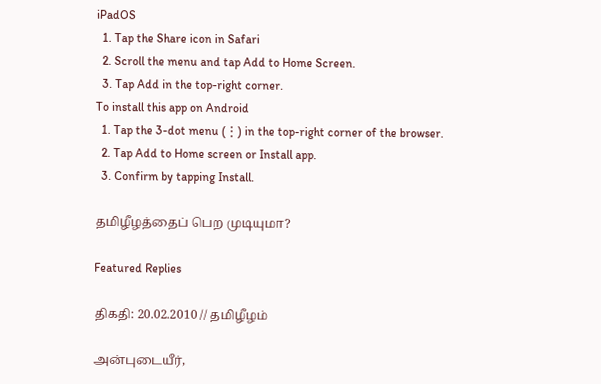iPadOS
  1. Tap the Share icon in Safari
  2. Scroll the menu and tap Add to Home Screen.
  3. Tap Add in the top-right corner.
To install this app on Android
  1. Tap the 3-dot menu (⋮) in the top-right corner of the browser.
  2. Tap Add to Home screen or Install app.
  3. Confirm by tapping Install.

தமிழீழத்தைப் பெற முடியுமா?

Featured Replies

திகதி: 20.02.2010 // தமிழீழம்

அன்புடையீர்,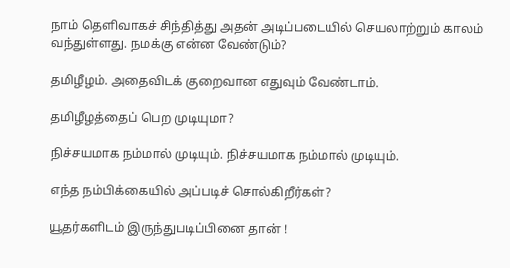நாம் தெளிவாகச் சிந்தித்து அதன் அடிப்படையில் செயலாற்றும் காலம் வந்துள்ளது. நமக்கு என்ன வேண்டும்?

தமிழீழம். அதைவிடக் குறைவான எதுவும் வேண்டாம்.

தமிழீழத்தைப் பெற முடியுமா?

நிச்சயமாக நம்மால் முடியும். நிச்சயமாக நம்மால் முடியும்.

எந்த நம்பிக்கையில் அப்படிச் சொல்கிறீர்கள்?

யூதர்களிடம் இருந்துபடிப்பினை தான் !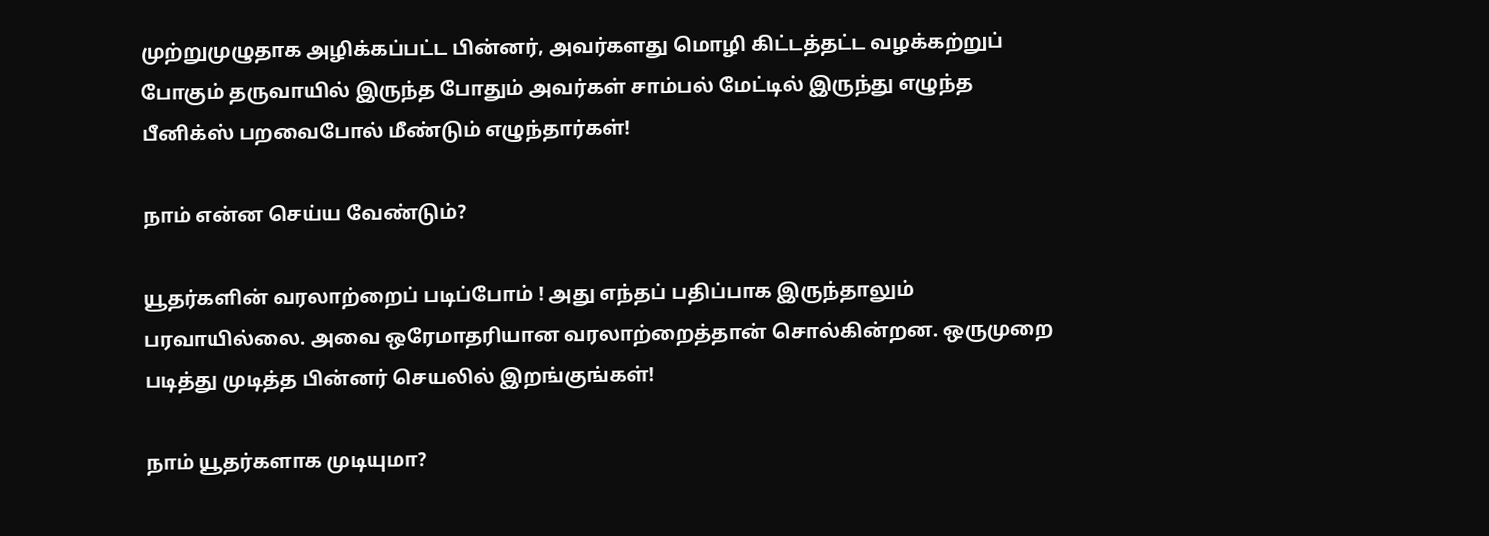முற்றுமுழுதாக அழிக்கப்பட்ட பின்னர், அவர்களது மொழி கிட்டத்தட்ட வழக்கற்றுப் போகும் தருவாயில் இருந்த போதும் அவர்கள் சாம்பல் மேட்டில் இருந்து எழுந்த பீனிக்ஸ் பறவைபோல் மீண்டும் எழுந்தார்கள்!

நாம் என்ன செய்ய வேண்டும்?

யூதர்களின் வரலாற்றைப் படிப்போம் ! அது எந்தப் பதிப்பாக இருந்தாலும் பரவாயில்லை. அவை ஒரேமாதரியான வரலாற்றைத்தான் சொல்கின்றன. ஒருமுறை படித்து முடித்த பின்னர் செயலில் இறங்குங்கள்!

நாம் யூதர்களாக முடியுமா?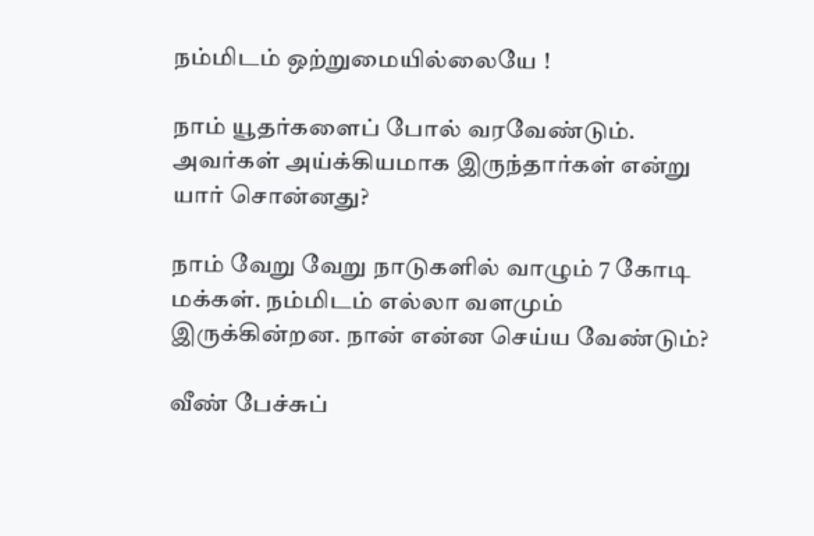நம்மிடம் ஒற்றுமையில்லையே !

நாம் யூதர்களைப் போல் வரவேண்டும். அவர்கள் அய்க்கியமாக இருந்தார்கள் என்று யார் சொன்னது?

நாம் வேறு வேறு நாடுகளில் வாழும் 7 கோடி மக்கள். நம்மிடம் எல்லா வளமும் இருக்கின்றன. நான் என்ன செய்ய வேண்டும்?

வீண் பேச்சுப்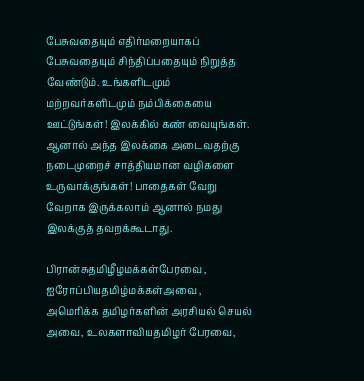பேசுவதையும் எதிர்மறையாகப் பேசுவதையும் சிந்திப்பதையும் நிறுத்த வேண்டும். உங்களிடமும் மற்றவர்களிடமும் நம்பிக்கையை ஊட்டுங்கள்! இலக்கில் கண் வையுங்கள். ஆனால் அந்த இலக்கை அடைவதற்கு நடைமுறைச் சாத்தியமான வழிகளை உருவாக்குங்கள்! பாதைகள் வேறு வேறாக இருக்கலாம் ஆனால் நமது இலக்குத் தவறக்கூடாது.

பிரான்சுதமிழீழமக்கள்பேரவை , ஐரோப்பியதமிழ்மக்கள்அவை , அமெரிக்க தமிழர்களின் அரசியல் செயல் அவை, உலகளாவியதமிழர் பேரவை,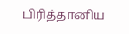பிரித்தானிய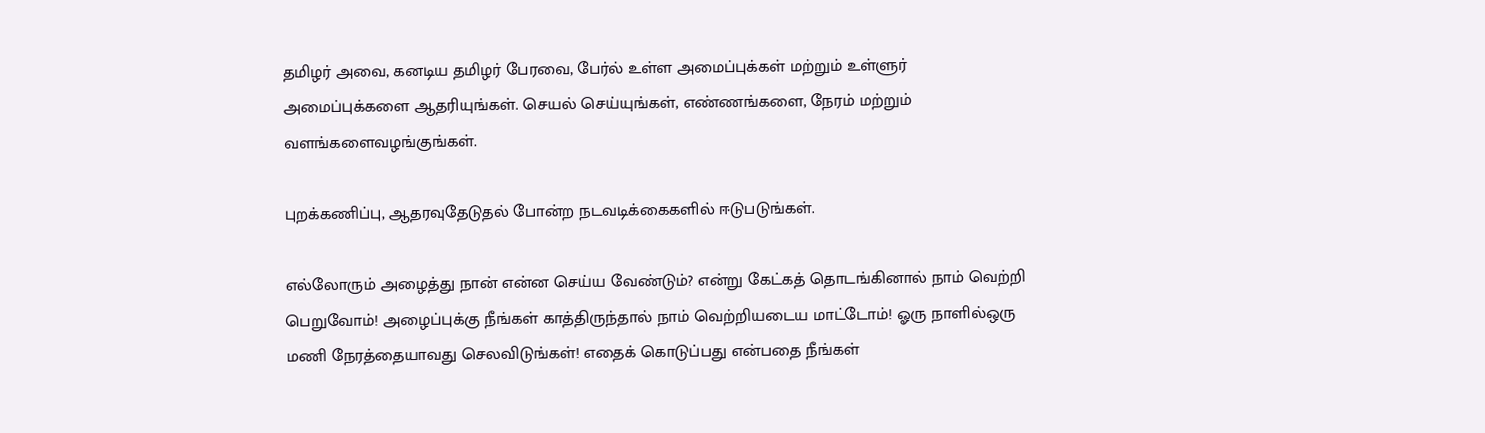தமிழர் அவை, கனடிய தமிழர் பேரவை, பேர்ல் உள்ள அமைப்புக்கள் மற்றும் உள்ளுர் அமைப்புக்களை ஆதரியுங்கள். செயல் செய்யுங்கள், எண்ணங்களை, நேரம் மற்றும் வளங்களைவழங்குங்கள்.

புறக்கணிப்பு, ஆதரவுதேடுதல் போன்ற நடவடிக்கைகளில் ஈடுபடுங்கள்.

எல்லோரும் அழைத்து நான் என்ன செய்ய வேண்டும்? என்று கேட்கத் தொடங்கினால் நாம் வெற்றி பெறுவோம்! அழைப்புக்கு நீங்கள் காத்திருந்தால் நாம் வெற்றியடைய மாட்டோம்! ஓரு நாளில்ஒரு மணி நேரத்தையாவது செலவிடுங்கள்! எதைக் கொடுப்பது என்பதை நீங்கள்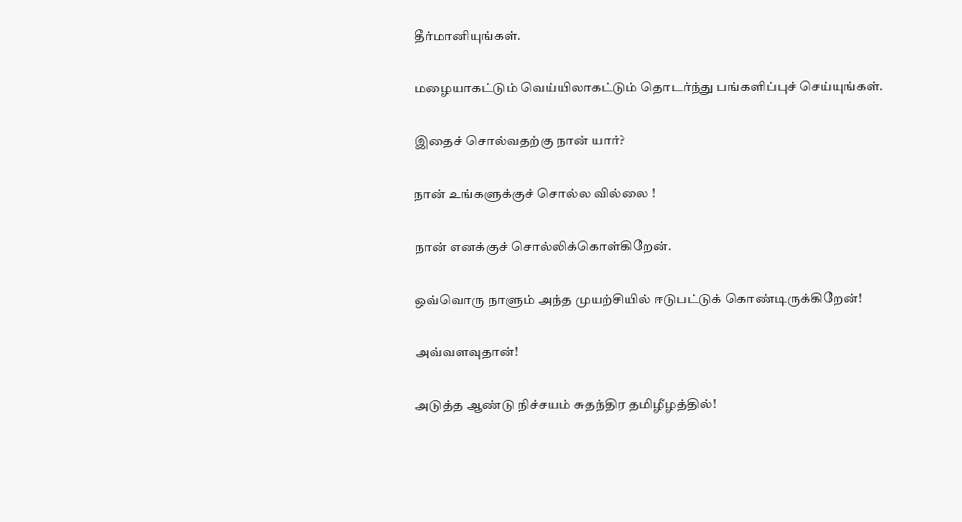தீர்மானியுங்கள்.

மழையாகட்டும் வெய்யிலாகட்டும் தொடர்ந்து பங்களிப்புச் செய்யுங்கள்.

இதைச் சொல்வதற்கு நான் யார்?

நான் உங்களுக்குச் சொல்ல வில்லை !

நான் எனக்குச் சொல்லிக்கொள்கிறேன்.

ஒவ்வொரு நாளும் அந்த முயற்சியில் ஈடுபட்டுக் கொண்டிருக்கிறேன்!

அவ்வளவுதான்!

அடுத்த ஆண்டு நிச்சயம் சுதந்திர தமிழீழத்தில்!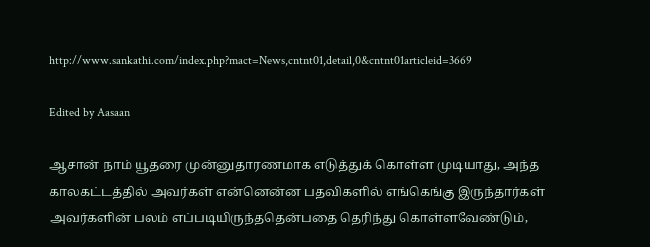http://www.sankathi.com/index.php?mact=News,cntnt01,detail,0&cntnt01articleid=3669

Edited by Aasaan

ஆசான் நாம் யூதரை முன்னுதாரணமாக எடுத்துக் கொள்ள முடியாது, அந்த காலகட்டத்தில் அவர்கள் என்னென்ன பதவிகளில் எங்கெங்கு இருந்தார்கள் அவர்களின் பலம் எப்படியிருந்ததென்பதை தெரிந்து கொள்ளவேண்டும்,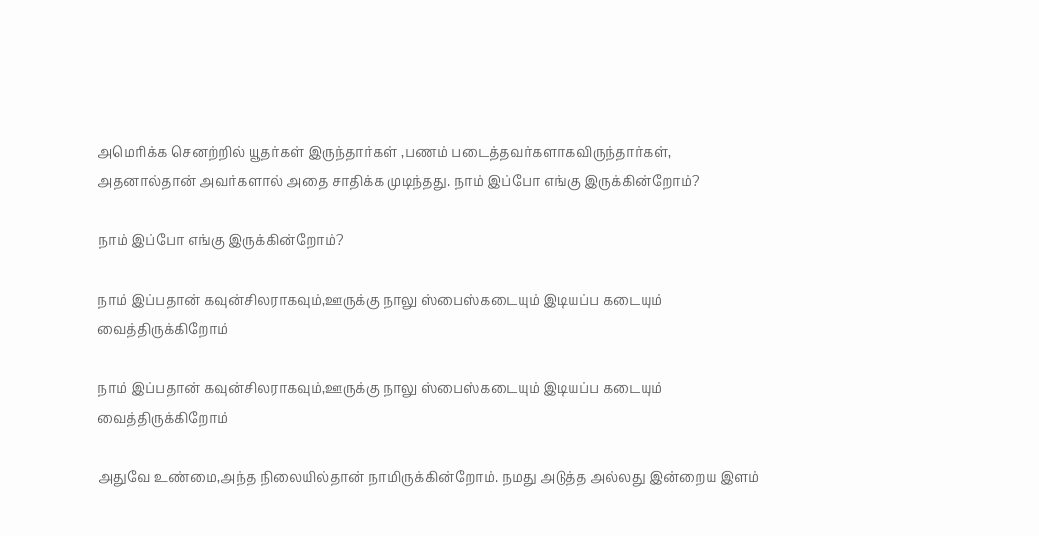அமெரிக்க செனற்றில் யூதர்கள் இருந்தார்கள் ,பணம் படைத்தவர்களாகவிருந்தார்கள், அதனால்தான் அவர்களால் அதை சாதிக்க முடிந்தது. நாம் இப்போ எங்கு இருக்கின்றோம்?

நாம் இப்போ எங்கு இருக்கின்றோம்?

நாம் இப்பதான் கவுன்சிலராகவும்,ஊருக்கு நாலு ஸ்பைஸ்கடையும் இடியப்ப கடையும் வைத்திருக்கிறோம்

நாம் இப்பதான் கவுன்சிலராகவும்,ஊருக்கு நாலு ஸ்பைஸ்கடையும் இடியப்ப கடையும் வைத்திருக்கிறோம்

அதுவே உண்மை,அந்த நிலையில்தான் நாமிருக்கின்றோம். நமது அடுத்த அல்லது இன்றைய இளம்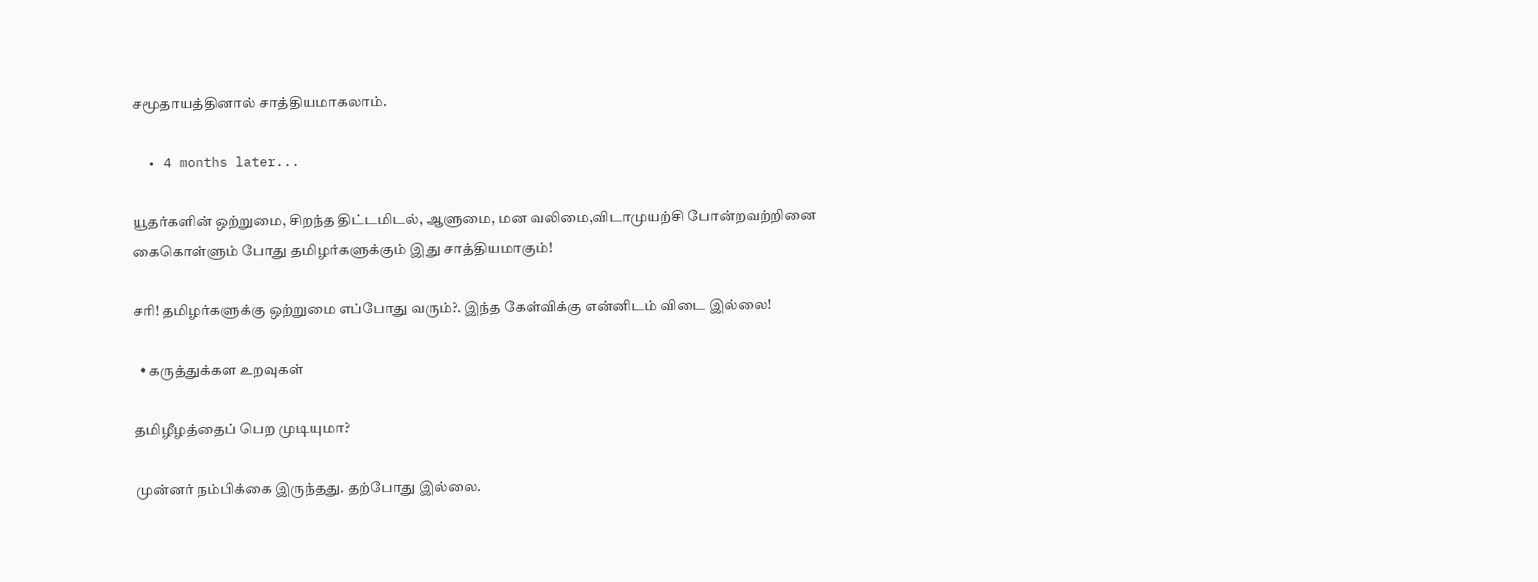சமூதாயத்தினால் சாத்தியமாகலாம்.

  • 4 months later...

யூதர்களின் ஒற்றுமை, சிறந்த திட்டமிடல், ஆளுமை, மன வலிமை,விடாமுயற்சி போன்றவற்றினை கைகொள்ளும் போது தமிழர்களுக்கும் இது சாத்தியமாகும்!

சரி! தமிழர்களுக்கு ஒற்றுமை எப்போது வரும்?. இந்த கேள்விக்கு என்னிடம் விடை இல்லை!

  • கருத்துக்கள உறவுகள்

தமிழீழத்தைப் பெற முடியுமா?

முன்னர் நம்பிக்கை இருந்தது. தற்போது இல்லை.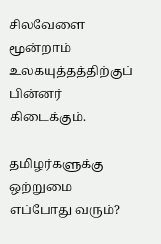சிலவேளை மூன்றாம் உலகயுத்தத்திற்குப் பின்னர் கிடைக்கும்.

தமிழர்களுக்கு ஒற்றுமை எப்போது வரும்?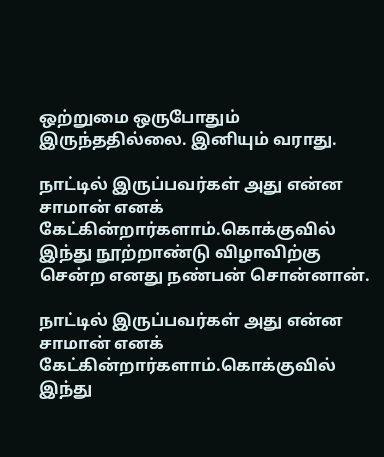ஒற்றுமை ஒருபோதும் இருந்ததில்லை. இனியும் வராது.

நாட்டில் இருப்பவர்கள் அது என்ன சாமான் எனக் கேட்கின்றார்களாம்.கொக்குவில் இந்து நூற்றாண்டு விழாவிற்கு சென்ற எனது நண்பன் சொன்னான்.

நாட்டில் இருப்பவர்கள் அது என்ன சாமான் எனக் கேட்கின்றார்களாம்.கொக்குவில் இந்து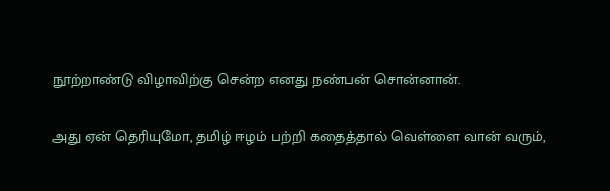நூற்றாண்டு விழாவிற்கு சென்ற எனது நண்பன் சொன்னான்.

அது ஏன் தெரியுமோ, தமிழ் ஈழம் பற்றி கதைத்தால் வெள்ளை வான் வரும்,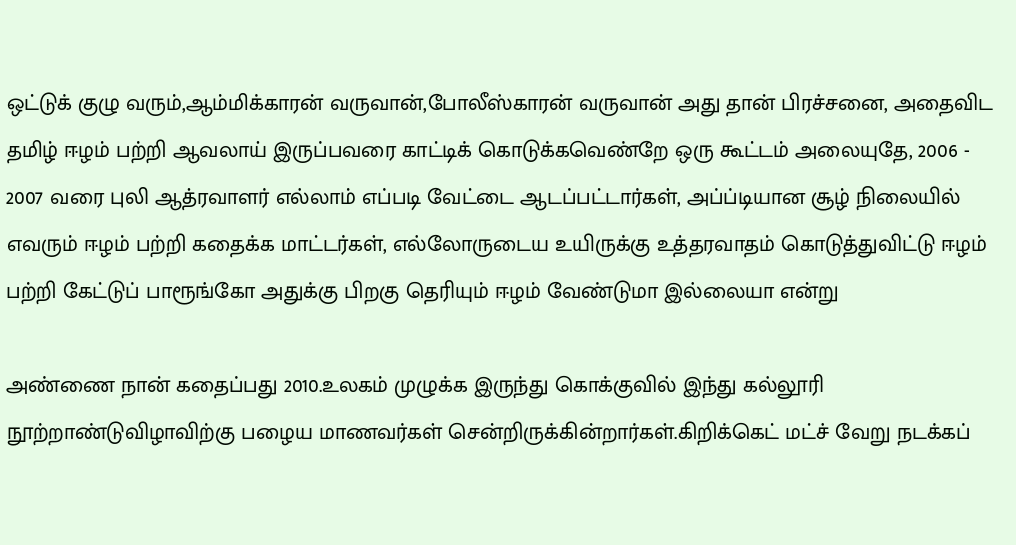ஒட்டுக் குழு வரும்,ஆம்மிக்காரன் வருவான்,போலீஸ்காரன் வருவான் அது தான் பிரச்சனை, அதைவிட தமிழ் ஈழம் பற்றி ஆவலாய் இருப்பவரை காட்டிக் கொடுக்கவெண்றே ஒரு கூட்டம் அலையுதே, 2006 - 2007 வரை புலி ஆத்ரவாளர் எல்லாம் எப்படி வேட்டை ஆடப்பட்டார்கள், அப்ப்டியான சூழ் நிலையில் எவரும் ஈழம் பற்றி கதைக்க மாட்டர்கள், எல்லோருடைய உயிருக்கு உத்தரவாதம் கொடுத்துவிட்டு ஈழம் பற்றி கேட்டுப் பாரூங்கோ அதுக்கு பிறகு தெரியும் ஈழம் வேண்டுமா இல்லையா என்று

அண்ணை நான் கதைப்பது 2010.உலகம் முழுக்க இருந்து கொக்குவில் இந்து கல்லூரி நூற்றாண்டுவிழாவிற்கு பழைய மாணவர்கள் சென்றிருக்கின்றார்கள்.கிறிக்கெட் மட்ச் வேறு நடக்கப்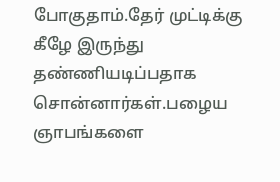போகுதாம்.தேர் முட்டிக்கு கீழே இருந்து தண்ணியடிப்பதாக சொன்னார்கள்.பழைய ஞாபங்களை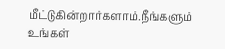மீட்டுகின்றார்களாம்.நீங்களும் உங்கள்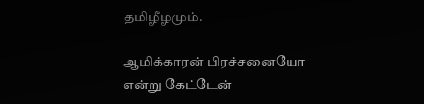தமிழீழமும்.

ஆமிக்காரன் பிரச்சனையோ என்று கேட்டேன்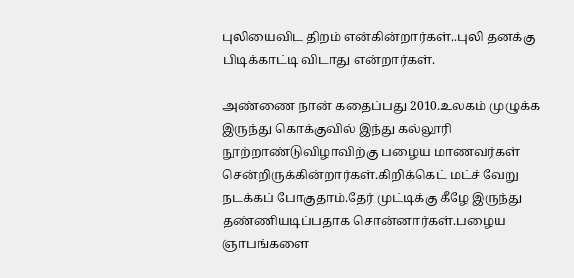புலியைவிட திறம் என்கின்றார்கள்..புலி தனக்கு பிடிக்காட்டி விடாது என்றார்கள்.

அண்ணை நான் கதைப்பது 2010.உலகம் முழுக்க இருந்து கொக்குவில் இந்து கல்லூரி நூற்றாண்டுவிழாவிற்கு பழைய மாணவர்கள் சென்றிருக்கின்றார்கள்.கிறிக்கெட் மட்ச் வேறு நடக்கப் போகுதாம்.தேர் முட்டிக்கு கீழே இருந்து தண்ணியடிப்பதாக சொன்னார்கள்.பழைய ஞாபங்களை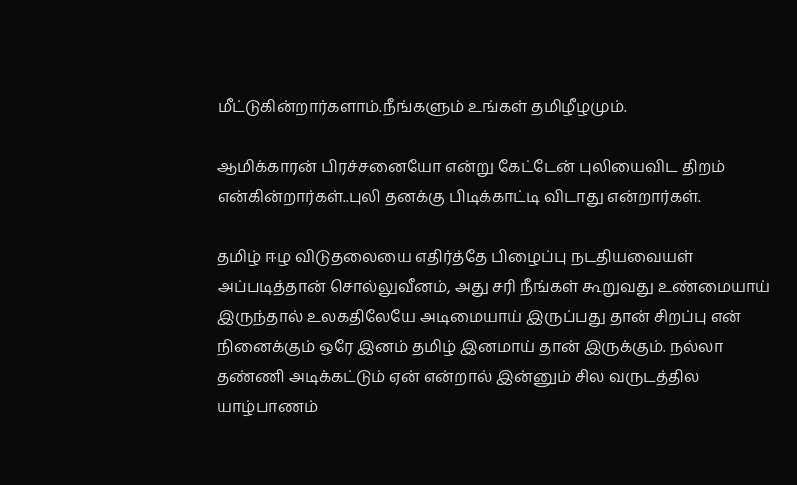மீட்டுகின்றார்களாம்.நீங்களும் உங்கள் தமிழீழமும்.

ஆமிக்காரன் பிரச்சனையோ என்று கேட்டேன் புலியைவிட திறம் என்கின்றார்கள்..புலி தனக்கு பிடிக்காட்டி விடாது என்றார்கள்.

தமிழ் ஈழ விடுதலையை எதிர்த்தே பிழைப்பு நடதியவையள் அப்படித்தான் சொல்லுவீனம், அது சரி நீங்கள் கூறுவது உண்மையாய் இருந்தால் உலகதிலேயே அடிமையாய் இருப்பது தான் சிறப்பு என் நினைக்கும் ஒரே இனம் தமிழ் இனமாய் தான் இருக்கும். நல்லா தண்ணி அடிக்கட்டும் ஏன் என்றால் இன்னும் சில வருடத்தில யாழ்பாணம்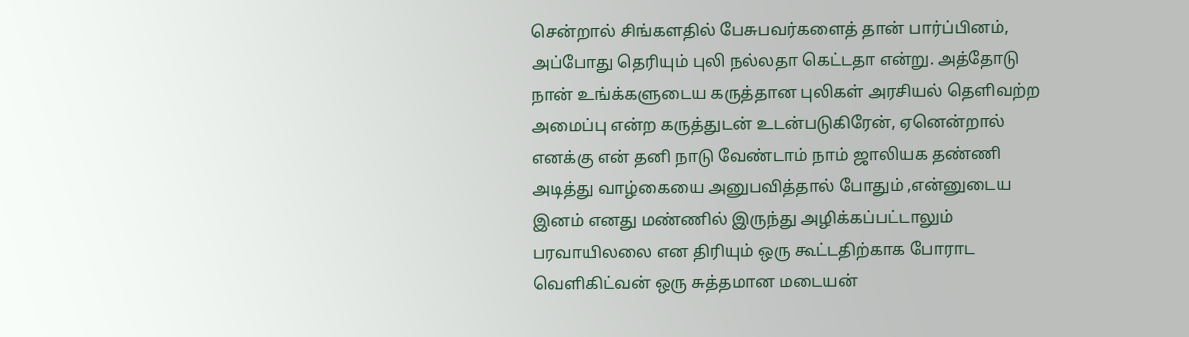சென்றால் சிங்களதில் பேசுபவர்களைத் தான் பார்ப்பினம், அப்போது தெரியும் புலி நல்லதா கெட்டதா என்று. அத்தோடு நான் உங்க்களுடைய கருத்தான புலிகள் அரசியல் தெளிவற்ற அமைப்பு என்ற கருத்துடன் உடன்படுகிரேன், ஏனென்றால் எனக்கு என் தனி நாடு வேண்டாம் நாம் ஜாலியக தண்ணி அடித்து வாழ்கையை அனுபவித்தால் போதும் ,என்னுடைய இனம் எனது மண்ணில் இருந்து அழிக்கப்பட்டாலும் பரவாயிலலை என திரியும் ஒரு கூட்டதிற்காக போராட வெளிகிட்வன் ஒரு சுத்தமான மடையன்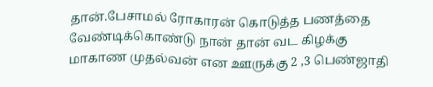தான்.பேசாமல் ரோகாரன் கொடுத்த பணத்தை வேண்டிக்கொண்டு நான் தான் வட கிழக்கு மாகாண முதல்வன் என ஊருக்கு 2 ,3 பெண்ஜாதி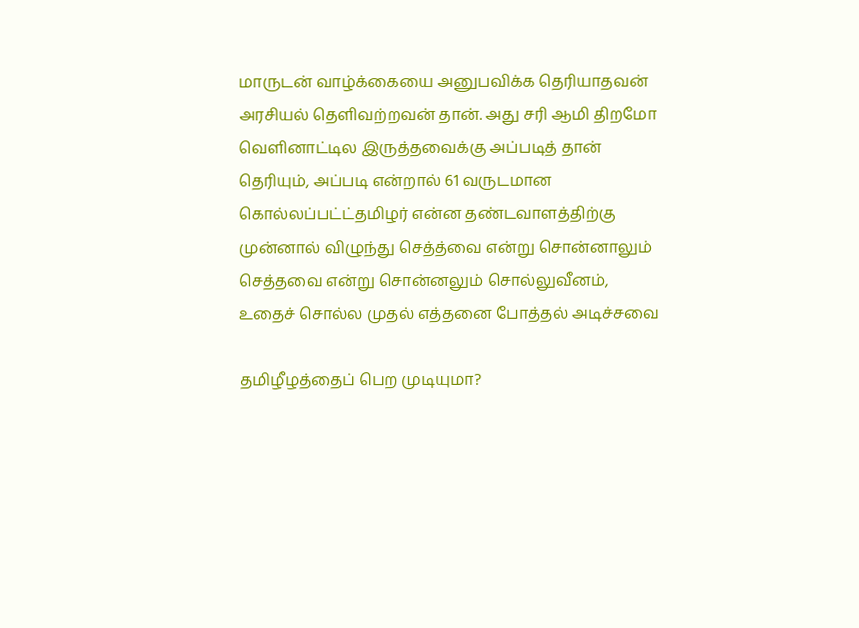மாருடன் வாழ்க்கையை அனுபவிக்க தெரியாதவன் அரசியல் தெளிவற்றவன் தான். அது சரி ஆமி திறமோ வெளினாட்டில இருத்தவைக்கு அப்படித் தான் தெரியும், அப்படி என்றால் 61 வருடமான கொல்லப்பட்ட்தமிழர் என்ன தண்டவாளத்திற்கு முன்னால் விழுந்து செத்த்வை என்று சொன்னாலும் செத்தவை என்று சொன்னலும் சொல்லுவீனம், உதைச் சொல்ல முதல் எத்தனை போத்தல் அடிச்சவை

தமிழீழத்தைப் பெற முடியுமா?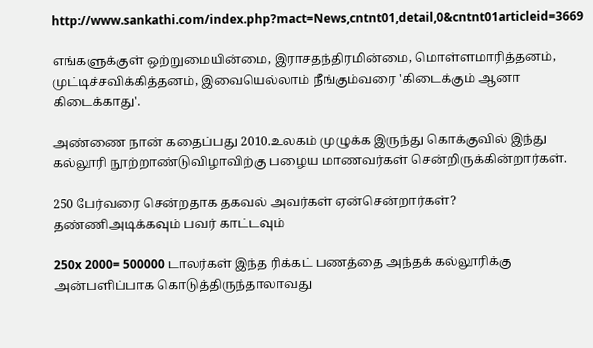http://www.sankathi.com/index.php?mact=News,cntnt01,detail,0&cntnt01articleid=3669

எங்களுக்குள் ஒற்றுமையின்மை, இராசதந்திரமின்மை, மொள்ளமாரித்தனம், முட்டிச்சவிக்கித்தனம், இவையெல்லாம் நீங்கும்வரை 'கிடைக்கும் ஆனா கிடைக்காது'.

அண்ணை நான் கதைப்பது 2010.உலகம் முழுக்க இருந்து கொக்குவில் இந்து கல்லூரி நூற்றாண்டுவிழாவிற்கு பழைய மாணவர்கள் சென்றிருக்கின்றார்கள்.

250 பேர்வரை சென்றதாக தகவல் அவர்கள் ஏன்சென்றார்கள்? தண்ணிஅடிக்கவும் பவர் காட்டவும்

250x 2000= 500000 டாலர்கள் இந்த ரிக்கட் பணத்தை அந்தக் கல்லூரிக்கு அன்பளிப்பாக கொடுத்திருந்தாலாவது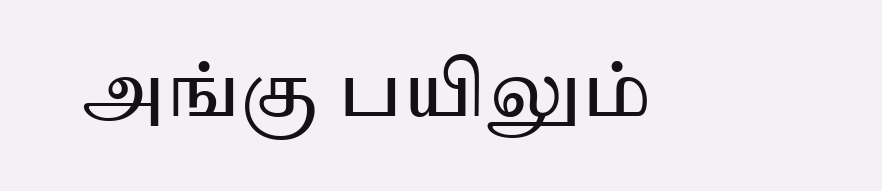அங்கு பயிலும்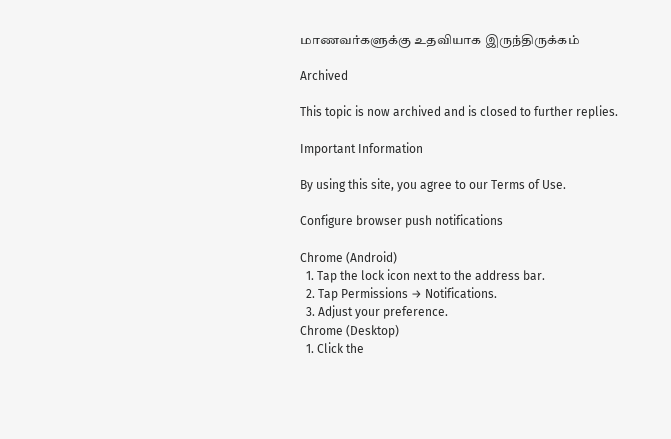மாணவர்களுக்கு உதவியாக இருந்திருக்கம்

Archived

This topic is now archived and is closed to further replies.

Important Information

By using this site, you agree to our Terms of Use.

Configure browser push notifications

Chrome (Android)
  1. Tap the lock icon next to the address bar.
  2. Tap Permissions → Notifications.
  3. Adjust your preference.
Chrome (Desktop)
  1. Click the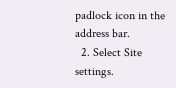padlock icon in the address bar.
  2. Select Site settings.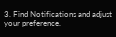3. Find Notifications and adjust your preference.